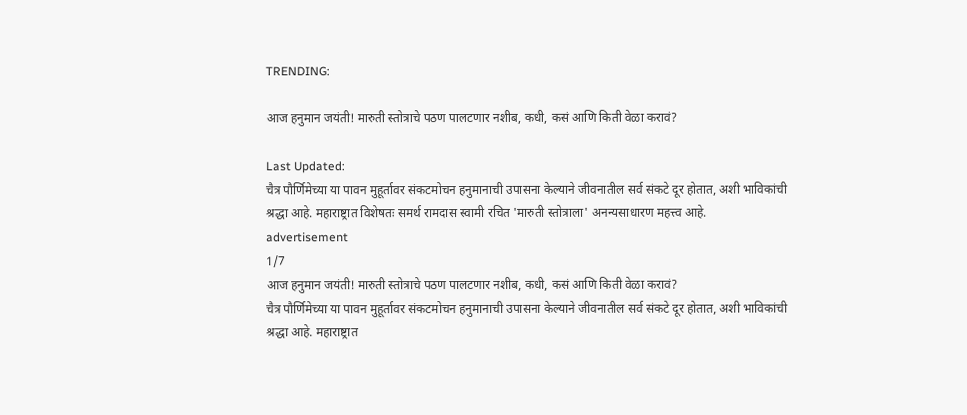TRENDING:

आज हनुमान जयंती! मारुती स्तोत्राचे पठण पालटणार नशीब, कधी, कसं आणि किती वेळा करावं?

Last Updated:
चैत्र पौर्णिमेच्या या पावन मुहूर्तावर संकटमोचन हनुमानाची उपासना केल्याने जीवनातील सर्व संकटे दूर होतात, अशी भाविकांची श्रद्धा आहे. महाराष्ट्रात विशेषतः समर्थ रामदास स्वामी रचित 'मारुती स्तोत्राला' अनन्यसाधारण महत्त्व आहे.
advertisement
1/7
आज हनुमान जयंती! मारुती स्तोत्राचे पठण पालटणार नशीब, कधी, कसं आणि किती वेळा करावं?
चैत्र पौर्णिमेच्या या पावन मुहूर्तावर संकटमोचन हनुमानाची उपासना केल्याने जीवनातील सर्व संकटे दूर होतात, अशी भाविकांची श्रद्धा आहे. महाराष्ट्रात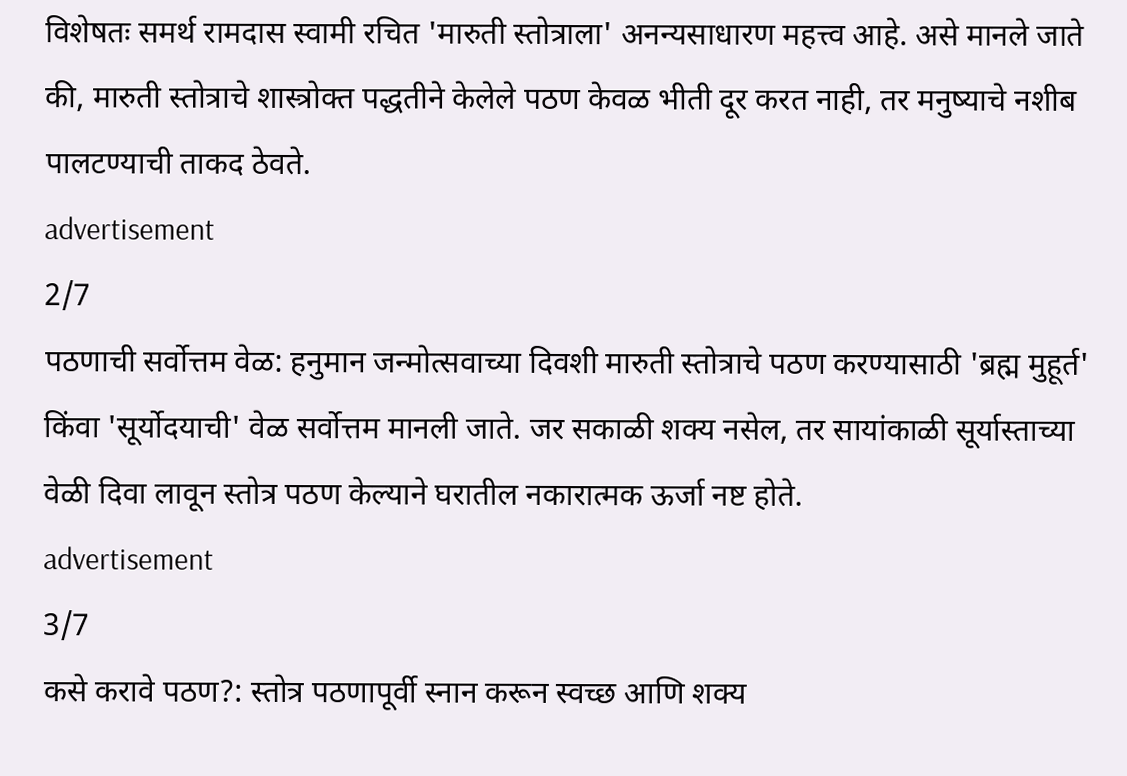विशेषतः समर्थ रामदास स्वामी रचित 'मारुती स्तोत्राला' अनन्यसाधारण महत्त्व आहे. असे मानले जाते की, मारुती स्तोत्राचे शास्त्रोक्त पद्धतीने केलेले पठण केवळ भीती दूर करत नाही, तर मनुष्याचे नशीब पालटण्याची ताकद ठेवते.
advertisement
2/7
पठणाची सर्वोत्तम वेळ: हनुमान जन्मोत्सवाच्या दिवशी मारुती स्तोत्राचे पठण करण्यासाठी 'ब्रह्म मुहूर्त' किंवा 'सूर्योदयाची' वेळ सर्वोत्तम मानली जाते. जर सकाळी शक्य नसेल, तर सायांकाळी सूर्यास्ताच्या वेळी दिवा लावून स्तोत्र पठण केल्याने घरातील नकारात्मक ऊर्जा नष्ट होते.
advertisement
3/7
कसे करावे पठण?: स्तोत्र पठणापूर्वी स्नान करून स्वच्छ आणि शक्य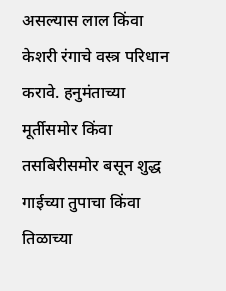असल्यास लाल किंवा केशरी रंगाचे वस्त्र परिधान करावे. हनुमंताच्या मूर्तीसमोर किंवा तसबिरीसमोर बसून शुद्ध गाईच्या तुपाचा किंवा तिळाच्या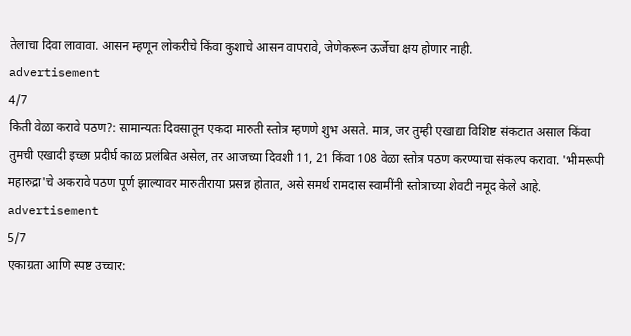तेलाचा दिवा लावावा. आसन म्हणून लोकरीचे किंवा कुशाचे आसन वापरावे, जेणेकरून ऊर्जेचा क्षय होणार नाही.
advertisement
4/7
किती वेळा करावे पठण?: सामान्यतः दिवसातून एकदा मारुती स्तोत्र म्हणणे शुभ असते. मात्र, जर तुम्ही एखाद्या विशिष्ट संकटात असाल किंवा तुमची एखादी इच्छा प्रदीर्घ काळ प्रलंबित असेल, तर आजच्या दिवशी 11, 21 किंवा 108 वेळा स्तोत्र पठण करण्याचा संकल्प करावा. 'भीमरूपी महारुद्रा'चे अकरावे पठण पूर्ण झाल्यावर मारुतीराया प्रसन्न होतात, असे समर्थ रामदास स्वामींनी स्तोत्राच्या शेवटी नमूद केले आहे.
advertisement
5/7
एकाग्रता आणि स्पष्ट उच्चार: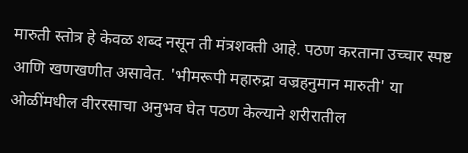मारुती स्तोत्र हे केवळ शब्द नसून ती मंत्रशक्ती आहे. पठण करताना उच्चार स्पष्ट आणि खणखणीत असावेत. 'भीमरूपी महारुद्रा वज्रहनुमान मारुती' या ओळींमधील वीररसाचा अनुभव घेत पठण केल्याने शरीरातील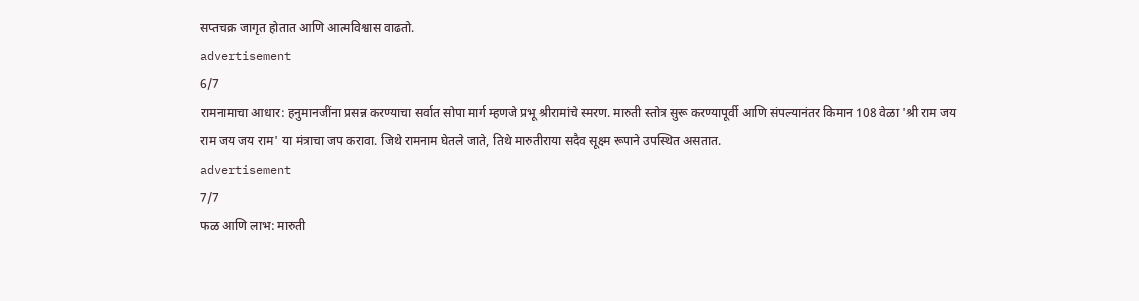सप्तचक्र जागृत होतात आणि आत्मविश्वास वाढतो.
advertisement
6/7
रामनामाचा आधार: हनुमानजींना प्रसन्न करण्याचा सर्वात सोपा मार्ग म्हणजे प्रभू श्रीरामांचे स्मरण. मारुती स्तोत्र सुरू करण्यापूर्वी आणि संपल्यानंतर किमान 108 वेळा 'श्री राम जय राम जय जय राम' या मंत्राचा जप करावा. जिथे रामनाम घेतले जाते, तिथे मारुतीराया सदैव सूक्ष्म रूपाने उपस्थित असतात.
advertisement
7/7
फळ आणि लाभ: मारुती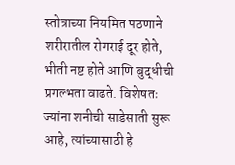स्तोत्राच्या नियमित पठणाने शरीरातील रोगराई दूर होते, भीती नष्ट होते आणि बुद्धीची प्रगल्भता वाढते. विशेषतः ज्यांना शनीची साडेसाती सुरू आहे, त्यांच्यासाठी हे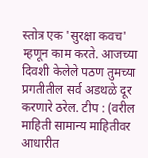स्तोत्र एक 'सुरक्षा कवच' म्हणून काम करते. आजच्या दिवशी केलेले पठण तुमच्या प्रगतीतील सर्व अडथळे दूर करणारे ठरेल. टीप : (वरील माहिती सामान्य माहितीवर आधारीत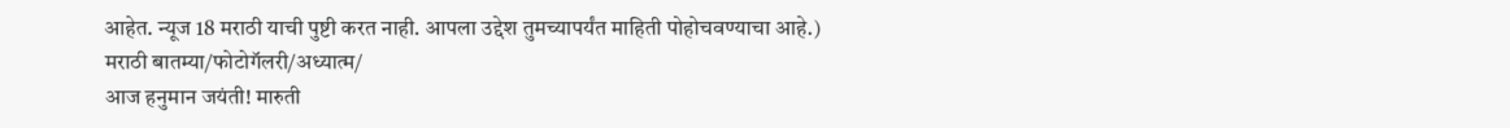आहेत. न्यूज 18 मराठी याची पुष्टी करत नाही. आपला उद्देश तुमच्यापर्यंत माहिती पोहोचवण्याचा आहे.)
मराठी बातम्या/फोटोगॅलरी/अध्यात्म/
आज हनुमान जयंती! मारुती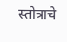स्तोत्राचे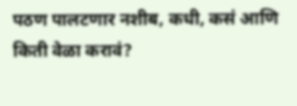पठण पालटणार नशीब, कधी, कसं आणि किती वेळा करावं?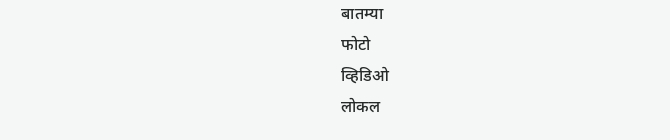बातम्या
फोटो
व्हिडिओ
लोकल